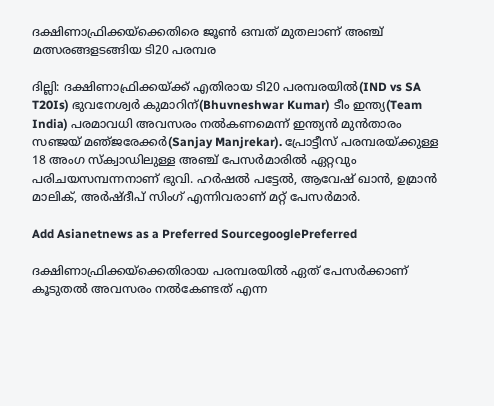ദക്ഷിണാഫ്രിക്കയ്‌ക്കെതിരെ ജൂണ്‍ ഒമ്പത് മുതലാണ് അഞ്ച് മത്സരങ്ങളടങ്ങിയ ടി20 പരമ്പര

ദില്ലി: ദക്ഷിണാഫ്രിക്കയ്‌ക്ക് എതിരായ ടി20 പരമ്പരയില്‍(IND vs SA T20Is) ഭുവനേശ്വര്‍ കുമാറിന്(Bhuvneshwar Kumar) ടീം ഇന്ത്യ(Team India) പരമാവധി അവസരം നല്‍കണമെന്ന് ഇന്ത്യന്‍ മുന്‍താരം സഞ്ജയ് മഞ്‌ജരേക്കര്‍(Sanjay Manjrekar). പ്രോട്ടീസ് പരമ്പരയ്‌ക്കുള്ള 18 അംഗ സ്‌ക്വാഡിലുള്ള അഞ്ച് പേസര്‍മാരില്‍ ഏറ്റവും പരിചയസമ്പന്നനാണ് ഭുവി. ഹര്‍ഷല്‍ പട്ടേല്‍, ആവേഷ് ഖാന്‍, ഉമ്രാന്‍ മാലിക്, അര്‍ഷ്‌ദീപ് സിംഗ് എന്നിവരാണ് മറ്റ് പേസര്‍മാര്‍.

Add Asianetnews as a Preferred SourcegooglePreferred

ദക്ഷിണാഫ്രിക്കയ്‌ക്കെതിരായ പരമ്പരയില്‍ ഏത് പേസര്‍ക്കാണ് കൂടുതല്‍ അവസരം നല്‍കേണ്ടത് എന്ന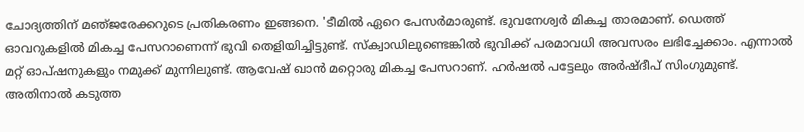ചോദ്യത്തിന് മഞ്‌ജരേക്കറുടെ പ്രതികരണം ഇങ്ങനെ. 'ടീമില്‍ ഏറെ പേസര്‍മാരുണ്ട്. ഭുവനേശ്വര്‍ മികച്ച താരമാണ്. ഡെത്ത് ഓവറുകളില്‍ മികച്ച പേസറാണെന്ന് ഭുവി തെളിയിച്ചിട്ടുണ്ട്. സ്‌ക്വാഡിലുണ്ടെങ്കില്‍ ഭുവിക്ക് പരമാവധി അവസരം ലഭിച്ചേക്കാം. എന്നാല്‍ മറ്റ് ഓപ്‌ഷനുകളും നമുക്ക് മുന്നിലുണ്ട്. ആവേഷ് ഖാന്‍ മറ്റൊരു മികച്ച പേസറാണ്. ഹര്‍ഷല്‍ പട്ടേലും അര്‍ഷ്‌ദീപ് സിംഗുമുണ്ട്. അതിനാല്‍ കടുത്ത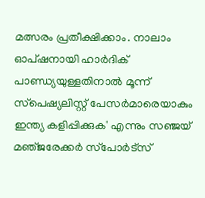മത്സരം പ്രതീക്ഷിക്കാം. നാലാം ഓപ്‌ഷനായി ഹാര്‍ദിക് പാണ്ഡ്യയുള്ളതിനാല്‍ മൂന്ന് സ്‌പെഷ്യലിസ്റ്റ് പേസര്‍മാരെയാകും ഇന്ത്യ കളിപ്പിക്കുക' എന്നും സഞ്ജയ് മഞ്‌ജരേക്കര്‍ സ്‌പോര്‍ട്‌സ്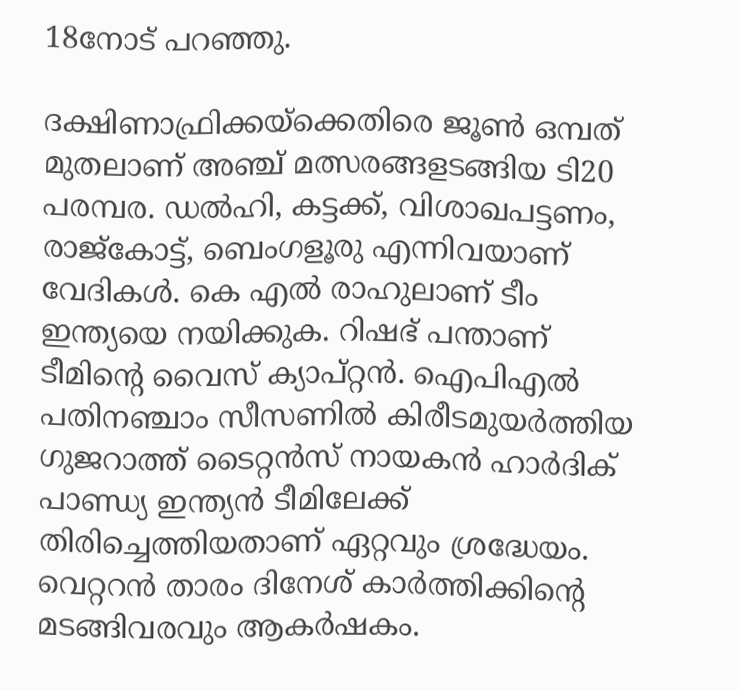18നോട് പറഞ്ഞു.

ദക്ഷിണാഫ്രിക്കയ്‌ക്കെതിരെ ജൂണ്‍ ഒമ്പത് മുതലാണ് അഞ്ച് മത്സരങ്ങളടങ്ങിയ ടി20 പരമ്പര. ഡല്‍ഹി, കട്ടക്ക്, വിശാഖപട്ടണം, രാജ്കോട്ട്, ബെംഗളൂരു എന്നിവയാണ് വേദികള്‍. കെ എല്‍ രാഹുലാണ് ടീം ഇന്ത്യയെ നയിക്കുക. റിഷഭ് പന്താണ് ടീമിന്‍റെ വൈസ് ക്യാപ്റ്റന്‍. ഐപിഎല്‍ പതിനഞ്ചാം സീസണില്‍ കിരീടമുയര്‍ത്തിയ ഗുജറാത്ത് ടൈറ്റന്‍സ് നായകന്‍ ഹാര്‍ദിക് പാണ്ഡ്യ ഇന്ത്യന്‍ ടീമിലേക്ക് തിരിച്ചെത്തിയതാണ് ഏറ്റവും ശ്രദ്ധേയം. വെറ്ററന്‍ താരം ദിനേശ് കാര്‍ത്തിക്കിന്‍റെ മടങ്ങിവരവും ആകര്‍ഷകം.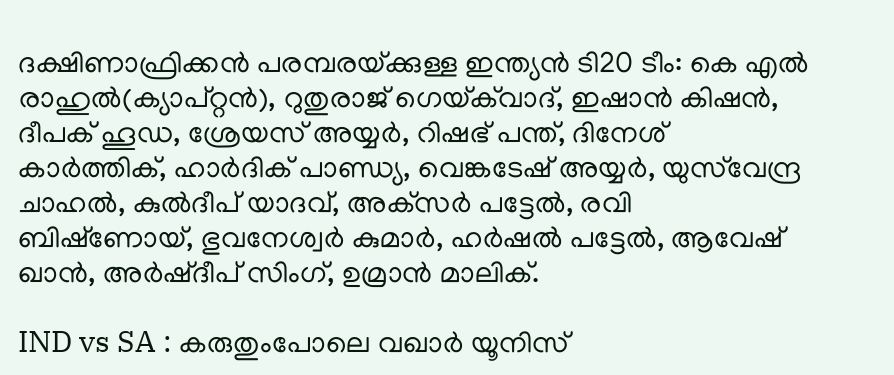ദക്ഷിണാഫ്രിക്കന്‍ പരമ്പരയ്‌ക്കുള്ള ഇന്ത്യന്‍ ടി20 ടീം: കെ എല്‍ രാഹുല്‍(ക്യാപ്റ്റന്‍), റുതുരാജ് ഗെയ്‌ക്‌വാദ്, ഇഷാന്‍ കിഷന്‍, ദീപക് ഹൂഡ, ശ്രേയസ് അയ്യര്‍, റിഷഭ് പന്ത്, ദിനേശ് കാര്‍ത്തിക്, ഹാര്‍ദിക് പാണ്ഡ്യ, വെങ്കടേഷ് അയ്യര്‍, യുസ്‌വേന്ദ്ര ചാഹല്‍, കുല്‍ദീപ് യാദവ്, അക്‌സര്‍ പട്ടേല്‍, രവി ബിഷ്‌ണോയ്, ഭുവനേശ്വര്‍ കുമാര്‍, ഹര്‍ഷല്‍ പട്ടേല്‍, ആവേഷ് ഖാന്‍, അര്‍ഷ്‌ദീപ് സിംഗ്, ഉമ്രാന്‍ മാലിക്.

IND vs SA : കരുതുംപോലെ വഖാര്‍ യൂനിസ്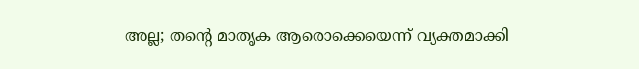അല്ല; തന്‍റെ മാതൃക ആരൊക്കെയെന്ന് വ്യക്തമാക്കി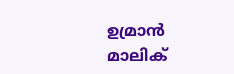ഉമ്രാന്‍ മാലിക്